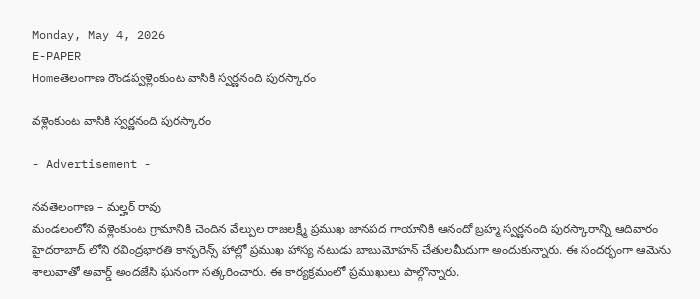Monday, May 4, 2026
E-PAPER
Homeతెలంగాణ రౌండప్వళ్లెంకుంట వాసికి స్వర్ణనంది పురస్కారం

వళ్లెంకుంట వాసికి స్వర్ణనంది పురస్కారం

- Advertisement -

నవతెలంగాణ – మల్హర్ రావు
మండలంలోని వళ్లెంకుంట గ్రామానికి చెందిన వేల్పుల రాజలక్ష్మీ ప్రముఖ జానపద గాయానికి ఆనందో బ్రహ్మ స్వర్ణనంది పురస్కారాన్ని ఆదివారం హైదరాబాద్ లోని రవింద్రభారతి కాన్ఫరెన్స్ హాల్లో ప్రముఖ హాస్య నటుడు బాబుమోహన్ చేతులమీదుగా అందుకున్నారు. ఈ సందర్భంగా ఆమెను శాలువాతో అవార్డ్ అందజేసి ఘనంగా సత్కరించారు. ఈ కార్యక్రమంలో ప్రముఖులు పాల్గొన్నారు.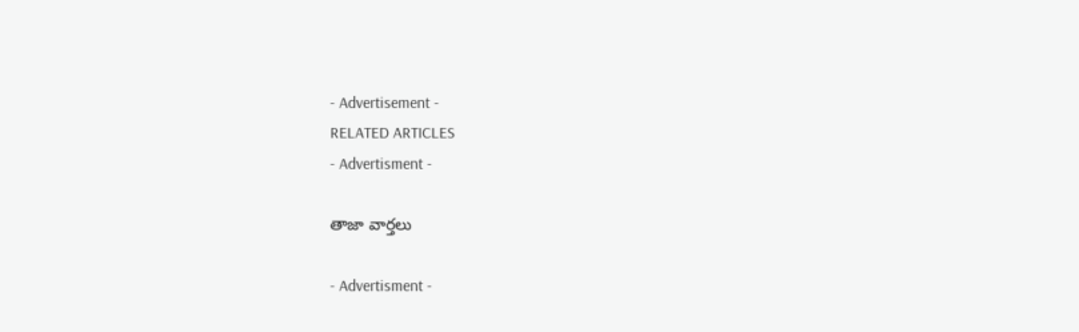- Advertisement -
RELATED ARTICLES
- Advertisment -

తాజా వార్తలు

- Advertisment -